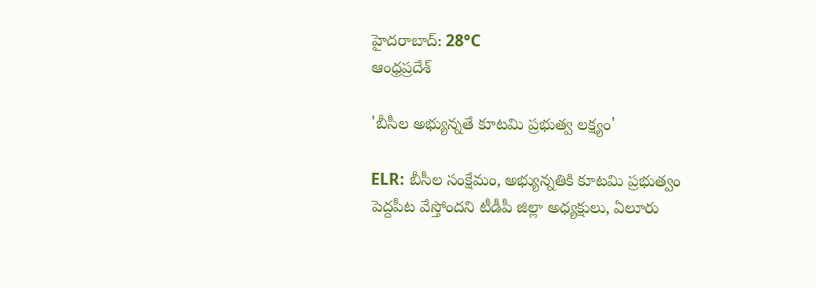హైదరాబాద్: 28°C
ఆంధ్రప్రదేశ్

'బీసీల అభ్యున్నతే కూటమి ప్రభుత్వ లక్ష్యం'

ELR: బీసీల సంక్షేమం, అభ్యున్నతికి కూటమి ప్రభుత్వం పెద్దపీట వేస్తోందని టీడీపీ జిల్లా అధ్యక్షులు, ఏలూరు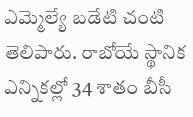ఎమ్మెల్యే బడేటి చంటి తెలిపారు. రాబోయే స్థానిక ఎన్నికల్లో 34 శాతం బీసీ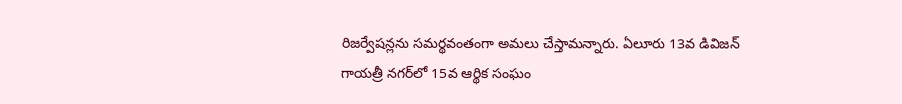రిజర్వేషన్లను సమర్థవంతంగా అమలు చేస్తామన్నారు. ఏలూరు 13వ డివిజన్ గాయత్రీ నగర్‌లో 15వ ఆర్థిక సంఘం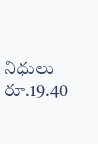నిధులు రూ.19.40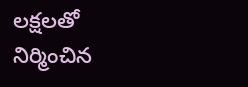లక్షలతో నిర్మించిన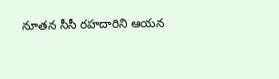నూతన సీసీ రహదారిని ఆయన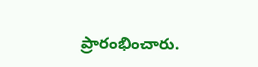ప్రారంభించారు.